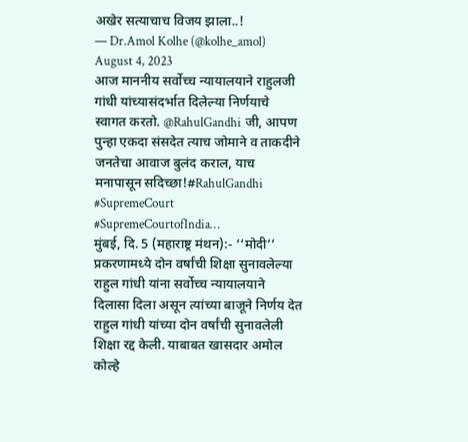अखेर सत्याचाच विजय झाला..!
— Dr.Amol Kolhe (@kolhe_amol) August 4, 2023
आज माननीय सर्वोच्च न्यायालयाने राहुलजी गांधी यांच्यासंदर्भात दिलेल्या निर्णयाचे स्वागत करतो. @RahulGandhi जी, आपण पुन्हा एकदा संसदेत त्याच जोमाने व ताकदीने जनतेचा आवाज बुलंद कराल, याच मनापासून सदिच्छा!#RahulGandhi #SupremeCourt #SupremeCourtofIndia…
मुंबई, दि. 5 (महाराष्ट्र मंथन):- ‘‘मोदी’’ प्रकरणामध्ये दोन वर्षांची शिक्षा सुनावलेल्या राहुल गांधी यांना सर्वोच्च न्यायालयाने दिलासा दिला असून त्यांच्या बाजूने निर्णय देत राहुल गांधी यांच्या दोन वर्षांची सुनावलेली शिक्षा रद्द केली. याबाबत खासदार अमोल कोल्हे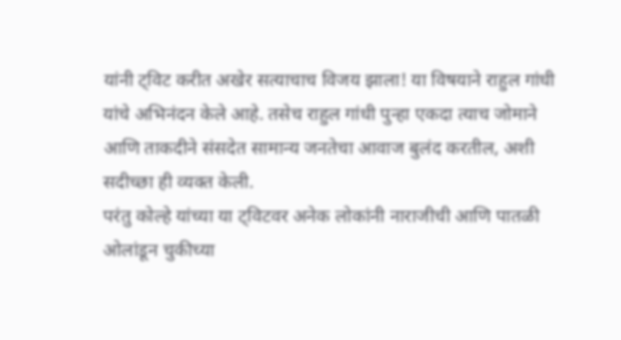यांनी ट्विट करीत अखेर सत्याचाच विजय झाला! या विषयाने राहुल गांधी यांचे अभिनंदन केले आहे. तसेच राहुल गांधी पुन्हा एकदा त्याच जोमाने आणि ताकदीने संसदेत सामान्य जनतेचा आवाज बुलंद करतील, अशी सदीच्छा ही व्यक्त केली.
परंतु कोल्हे यांच्या या ट्विटवर अनेक लोकांनी नाराजीची आणि पातळी ओलांडून चुकीच्या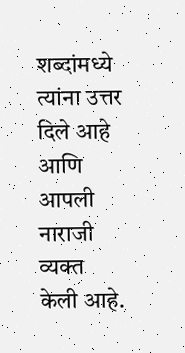शब्दांमध्ये त्यांना उत्तर दिले आहे आणि आपली नाराजी व्यक्त केली आहे.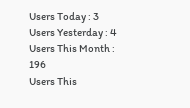Users Today : 3
Users Yesterday : 4
Users This Month : 196
Users This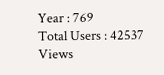Year : 769
Total Users : 42537
Views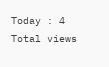Today : 4
Total views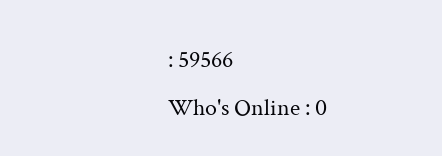: 59566
Who's Online : 0